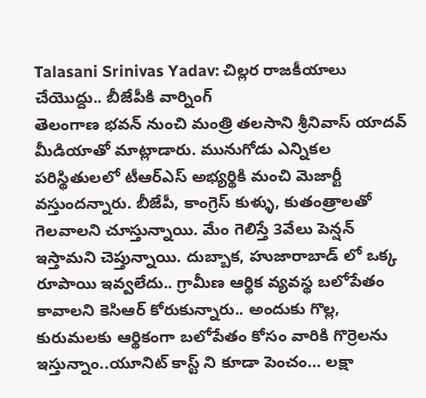Talasani Srinivas Yadav: చిల్లర రాజకీయాలు చేయొద్దు.. బీజేపీకి వార్నింగ్
తెలంగాణ భవన్ నుంచి మంత్రి తలసాని శ్రీనివాస్ యాదవ్ మీడియాతో మాట్లాడారు. మునుగోడు ఎన్నికల పరిస్థితులలో టీఆర్ఎస్ అభ్యర్థికి మంచి మెజార్టీ వస్తుందన్నారు. బీజేపీ, కాంగ్రెస్ కుళ్ళు, కుతంత్రాలతో గెలవాలని చూస్తున్నాయి. మేం గెలిస్తే 3వేలు పెన్షన్ ఇస్తామని చెప్తున్నాయి. దుబ్బాక, హుజారాబాడ్ లో ఒక్క రూపాయి ఇవ్వలేదు.. గ్రామీణ ఆర్థిక వ్యవస్థ బలోపేతం కావాలని కెసిఆర్ కోరుకున్నారు.. అందుకు గొల్ల, కురుమలకు ఆర్థికంగా బలోపేతం కోసం వారికి గొర్రెలను ఇస్తున్నాం..యూనిట్ కాస్ట్ ని కూడా పెంచం… లక్షా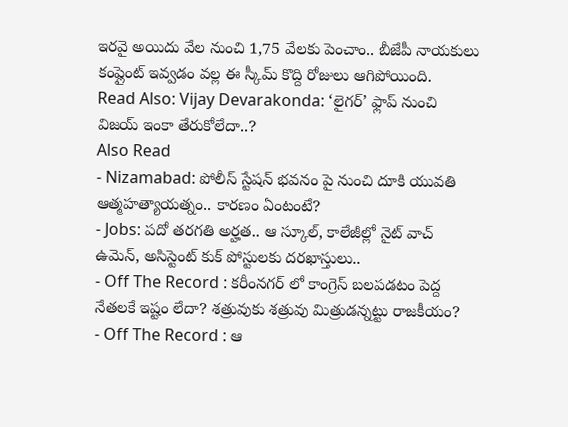ఇరవై అయిదు వేల నుంచి 1,75 వేలకు పెంచాం.. బీజేపీ నాయకులు కంప్లైంట్ ఇవ్వడం వల్ల ఈ స్కీమ్ కొద్ది రోజులు ఆగిపోయింది.
Read Also: Vijay Devarakonda: ‘లైగర్’ ఫ్లాప్ నుంచి విజయ్ ఇంకా తేరుకోలేదా..?
Also Read
- Nizamabad: పోలీస్ స్టేషన్ భవనం పై నుంచి దూకి యువతి ఆత్మహత్యాయత్నం.. కారణం ఏంటంటే?
- Jobs: పదో తరగతి అర్హత.. ఆ స్కూల్, కాలేజీల్లో నైట్ వాచ్ ఉమెన్, అసిస్టెంట్ కుక్ పోస్టులకు దరఖాస్తులు..
- Off The Record : కరీంనగర్ లో కాంగ్రెస్ బలపడటం పెద్ద నేతలకే ఇష్టం లేదా? శత్రువుకు శత్రువు మిత్రుడన్నట్టు రాజకీయం?
- Off The Record : ఆ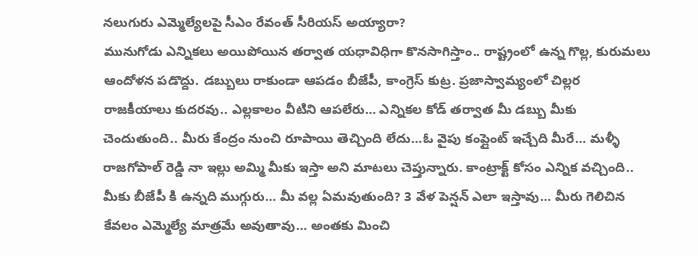నలుగురు ఎమ్మెల్యేలపై సీఎం రేవంత్ సీరియస్ అయ్యారా?
మునుగోడు ఎన్నికలు అయిపోయిన తర్వాత యధావిధిగా కొనసాగిస్తాం.. రాష్ట్రంలో ఉన్న గొల్ల, కురుమలు ఆందోళన పడొద్దు. డబ్బులు రాకుండా ఆపడం బీజేపీ, కాంగ్రెస్ కుట్ర. ప్రజాస్వామ్యంలో చిల్లర రాజకీయాలు కుదరవు.. ఎల్లకాలం వీటిని ఆపలేరు… ఎన్నికల కోడ్ తర్వాత మీ డబ్బు మీకు చెందుతుంది.. మీరు కేంద్రం నుంచి రూపాయి తెచ్చింది లేదు…ఓ వైపు కంప్లైంట్ ఇచ్చేది మీరే… మళ్ళీ రాజగోపాల్ రెడ్డి నా ఇల్లు అమ్మి మీకు ఇస్తా అని మాటలు చెప్తున్నారు. కాంట్రాక్ట్ కోసం ఎన్నిక వచ్చింది.. మీకు బీజేపీ కి ఉన్నది ముగ్గురు… మీ వల్ల ఏమవుతుంది? 3 వేళ పెన్షన్ ఎలా ఇస్తావు… మీరు గెలిచిన కేవలం ఎమ్మెల్యే మాత్రమే అవుతావు… అంతకు మించి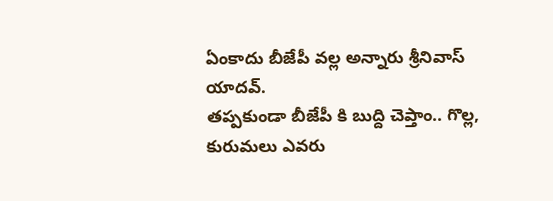ఏంకాదు బీజేపీ వల్ల అన్నారు శ్రీనివాస్ యాదవ్.
తప్పకుండా బీజేపీ కి బుద్ది చెప్తాం.. గొల్ల, కురుమలు ఎవరు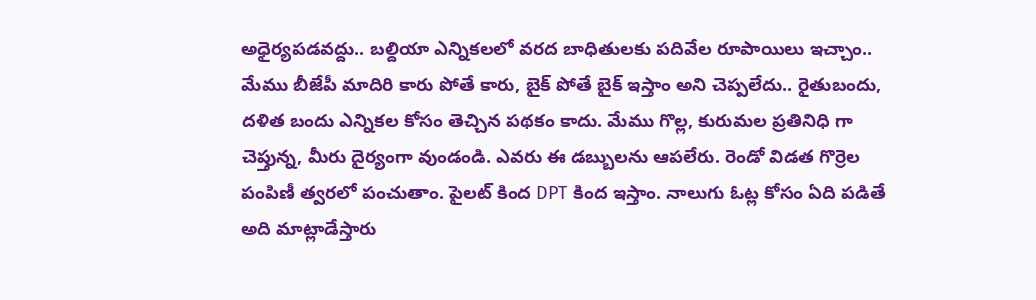అధైర్యపడవద్దు.. బల్దియా ఎన్నికలలో వరద బాధితులకు పదివేల రూపాయిలు ఇచ్చాం.. మేము బీజేపీ మాదిరి కారు పోతే కారు, బైక్ పోతే బైక్ ఇస్తాం అని చెప్పలేదు.. రైతుబందు, దళిత బందు ఎన్నికల కోసం తెచ్చిన పథకం కాదు. మేము గొల్ల, కురుమల ప్రతినిధి గా చెప్తున్న, మీరు దైర్యంగా వుండండి. ఎవరు ఈ డబ్బులను ఆపలేరు. రెండో విడత గొర్రెల పంపిణీ త్వరలో పంచుతాం. పైలట్ కింద DPT కింద ఇస్తాం. నాలుగు ఓట్ల కోసం ఏది పడితే అది మాట్లాడేస్తారు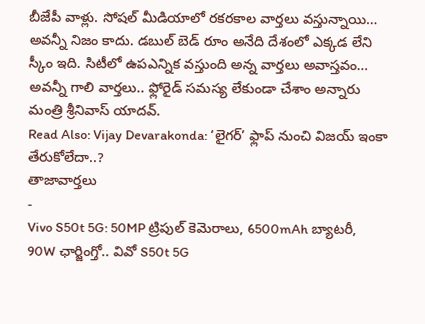బీజేపీ వాళ్లు. సోషల్ మీడియాలో రకరకాల వార్తలు వస్తున్నాయి… అవన్నీ నిజం కాదు. డబుల్ బెడ్ రూం అనేది దేశంలో ఎక్కడ లేని స్కీం ఇది. సిటీలో ఉపఎన్నిక వస్తుంది అన్న వార్తలు అవాస్తవం… అవన్నీ గాలి వార్తలు.. ఫ్లోరైడ్ సమస్య లేకుండా చేశాం అన్నారు మంత్రి శ్రీనివాస్ యాదవ్.
Read Also: Vijay Devarakonda: ‘లైగర్’ ఫ్లాప్ నుంచి విజయ్ ఇంకా తేరుకోలేదా..?
తాజావార్తలు
-
Vivo S50t 5G: 50MP ట్రిపుల్ కెమెరాలు, 6500mAh బ్యాటరీ, 90W ఛార్జింగ్తో.. వివో S50t 5G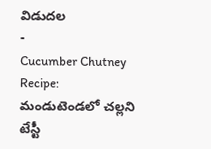విడుదల
-
Cucumber Chutney Recipe: మండుటెండలో చల్లని టేస్టీ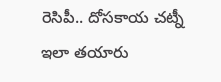రెసిపీ.. దోసకాయ చట్నీ ఇలా తయారు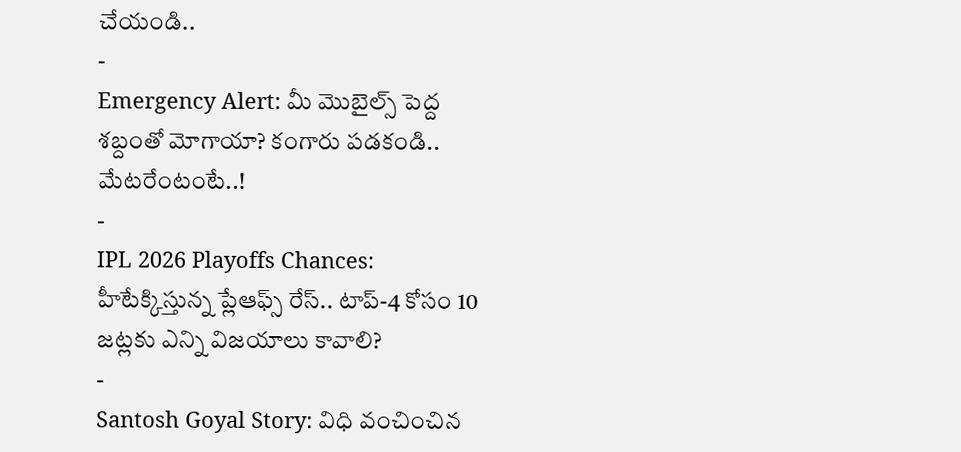చేయండి..
-
Emergency Alert: మీ మొబైల్స్ పెద్ద శబ్దంతో మోగాయా? కంగారు పడకండి.. మేటరేంటంటే..!
-
IPL 2026 Playoffs Chances: హీటేక్కిస్తున్న ప్లేఆఫ్స్ రేస్.. టాప్-4 కోసం 10 జట్లకు ఎన్ని విజయాలు కావాలి?
-
Santosh Goyal Story: విధి వంచించిన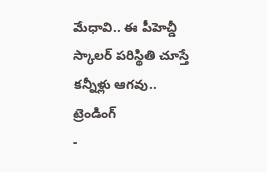మేధావి.. ఈ పీహెచ్డీ స్కాలర్ పరిస్థితి చూస్తే కన్నీళ్లు ఆగవు..
ట్రెండింగ్
-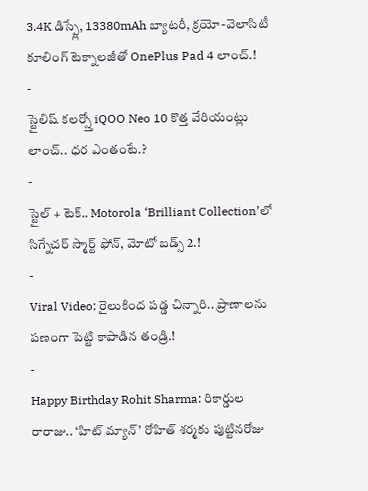3.4K డిస్ప్లే, 13380mAh బ్యాటరీ, క్రయో-వెలాసిటీ కూలింగ్ టెక్నాలజీతో OnePlus Pad 4 లాంచ్.!
-
స్టైలిష్ కలర్స్తో iQOO Neo 10 కొత్త వేరియంట్లు లాంచ్.. ధర ఎంతంటే.?
-
స్టైల్ + టెక్.. Motorola ‘Brilliant Collection’లో సిగ్నేచర్ స్మార్ట్ ఫోన్, మోటో బడ్స్ 2.!
-
Viral Video: రైలుకింద పడ్డ చిన్నారి.. ప్రాణాలను పణంగా పెట్టి కాపాడిన తండ్రి.!
-
Happy Birthday Rohit Sharma: రికార్డుల రారాజు.. ‘హిట్ మ్యాన్’ రోహిత్ శర్మకు పుట్టినరోజు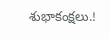శుభాకంక్షలు.!